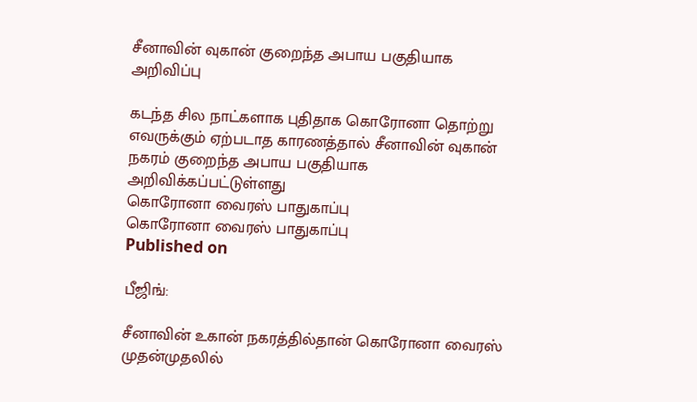சீனாவின் வுகான் குறைந்த அபாய பகுதியாக அறிவிப்பு

கடந்த சில நாட்களாக புதிதாக கொரோனா தொற்று எவருக்கும் ஏற்படாத காரணத்தால் சீனாவின் வுகான் நகரம் குறைந்த அபாய பகுதியாக அறிவிக்கப்பட்டுள்ளது
கொரோனா வைரஸ் பாதுகாப்பு
கொரோனா வைரஸ் பாதுகாப்பு
Published on

பீஜிங்:

சீனாவின் உகான் நகரத்தில்தான் கொரோனா வைரஸ் முதன்முதலில்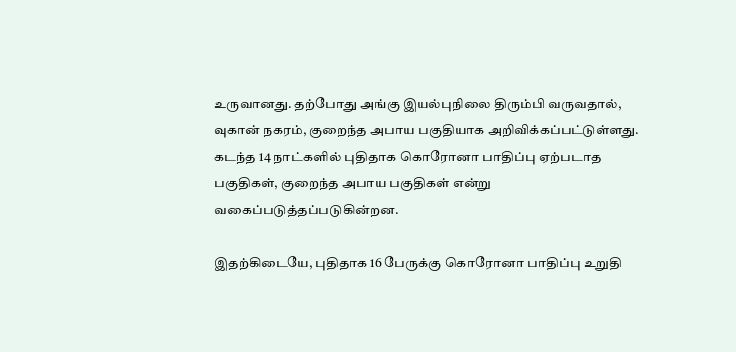உருவானது. தற்போது அங்கு இயல்புநிலை திரும்பி வருவதால், வுகான் நகரம், குறைந்த அபாய பகுதியாக அறிவிக்கப்பட்டுள்ளது. கடந்த 14 நாட்களில் புதிதாக கொரோனா பாதிப்பு ஏற்படாத பகுதிகள், குறைந்த அபாய பகுதிகள் என்று வகைப்படுத்தப்படுகின்றன.

இதற்கிடையே, புதிதாக 16 பேருக்கு கொரோனா பாதிப்பு உறுதி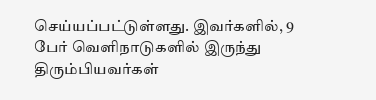செய்யப்பட்டுள்ளது. இவர்களில், 9 பேர் வெளிநாடுகளில் இருந்து திரும்பியவர்கள்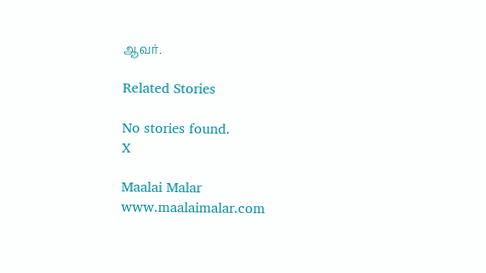ஆவர்.

Related Stories

No stories found.
X

Maalai Malar
www.maalaimalar.com